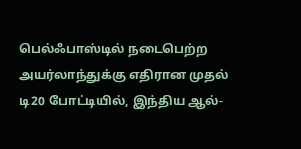பெல்ஃபாஸ்டில் நடைபெற்ற அயர்லாந்துக்கு எதிரான முதல் டி20 போட்டியில், இந்திய ஆல்-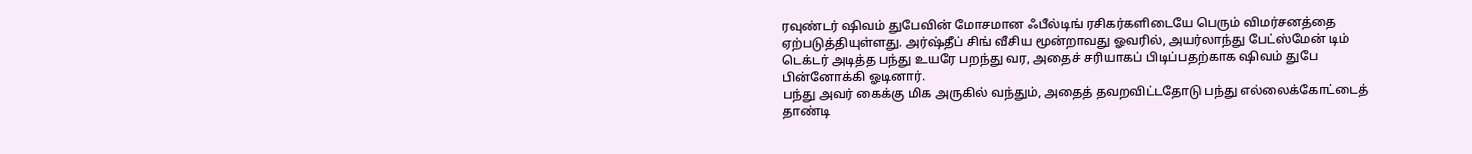ரவுண்டர் ஷிவம் துபேவின் மோசமான ஃபீல்டிங் ரசிகர்களிடையே பெரும் விமர்சனத்தை ஏற்படுத்தியுள்ளது. அர்ஷ்தீப் சிங் வீசிய மூன்றாவது ஓவரில், அயர்லாந்து பேட்ஸ்மேன் டிம் டெக்டர் அடித்த பந்து உயரே பறந்து வர, அதைச் சரியாகப் பிடிப்பதற்காக ஷிவம் துபே பின்னோக்கி ஓடினார்.
பந்து அவர் கைக்கு மிக அருகில் வந்தும், அதைத் தவறவிட்டதோடு பந்து எல்லைக்கோட்டைத் தாண்டி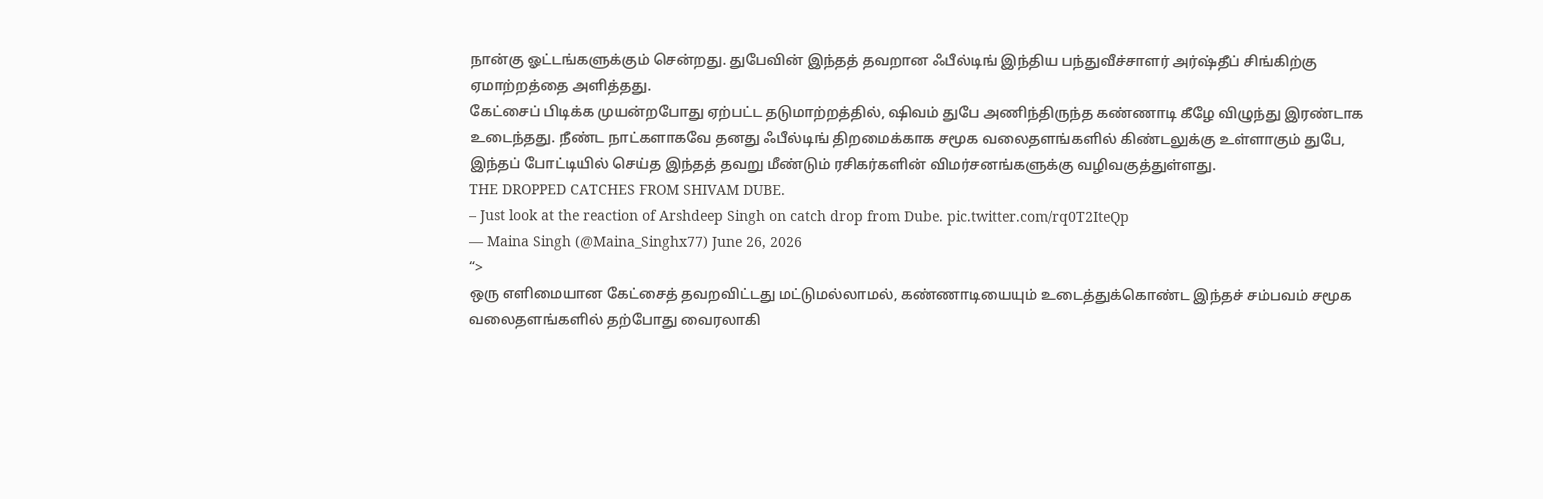நான்கு ஓட்டங்களுக்கும் சென்றது. துபேவின் இந்தத் தவறான ஃபீல்டிங் இந்திய பந்துவீச்சாளர் அர்ஷ்தீப் சிங்கிற்கு ஏமாற்றத்தை அளித்தது.
கேட்சைப் பிடிக்க முயன்றபோது ஏற்பட்ட தடுமாற்றத்தில், ஷிவம் துபே அணிந்திருந்த கண்ணாடி கீழே விழுந்து இரண்டாக உடைந்தது. நீண்ட நாட்களாகவே தனது ஃபீல்டிங் திறமைக்காக சமூக வலைதளங்களில் கிண்டலுக்கு உள்ளாகும் துபே, இந்தப் போட்டியில் செய்த இந்தத் தவறு மீண்டும் ரசிகர்களின் விமர்சனங்களுக்கு வழிவகுத்துள்ளது.
THE DROPPED CATCHES FROM SHIVAM DUBE.
– Just look at the reaction of Arshdeep Singh on catch drop from Dube. pic.twitter.com/rq0T2IteQp
— Maina Singh (@Maina_Singhx77) June 26, 2026
“>
ஒரு எளிமையான கேட்சைத் தவறவிட்டது மட்டுமல்லாமல், கண்ணாடியையும் உடைத்துக்கொண்ட இந்தச் சம்பவம் சமூக வலைதளங்களில் தற்போது வைரலாகி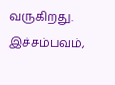வருகிறது. இச்சம்பவம்,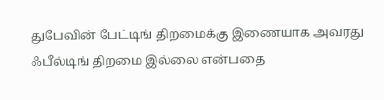துபேவின் பேட்டிங் திறமைக்கு இணையாக அவரது ஃபீல்டிங் திறமை இல்லை என்பதை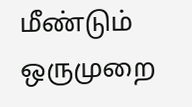மீண்டும் ஒருமுறை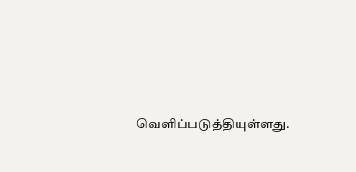வெளிப்படுத்தியுள்ளது.